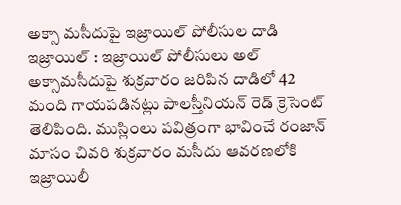అక్సా మసీదుపై ఇజ్రాయిల్ పోలీసుల దాడి
ఇజ్రాయిల్ : ఇజ్రాయిల్ పోలీసులు అల్ అక్సామసీదుపై శుక్రవారం జరిపిన దాడిలో 42 మంది గాయపడినట్లు పాలస్తీనియన్ రెడ్ క్రెసెంట్ తెలిపింది. ముస్లింలు పవిత్రంగా భావించే రంజాన్ మాసం చివరి శుక్రవారం మసీదు ఆవరణలోకి ఇజ్రాయిలీ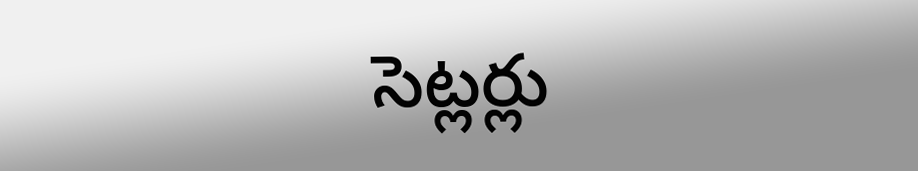సెట్లర్లు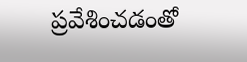ప్రవేశించడంతో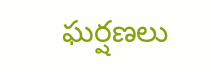ఘర్షణలు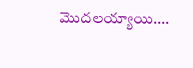మొదలయ్యాయి....